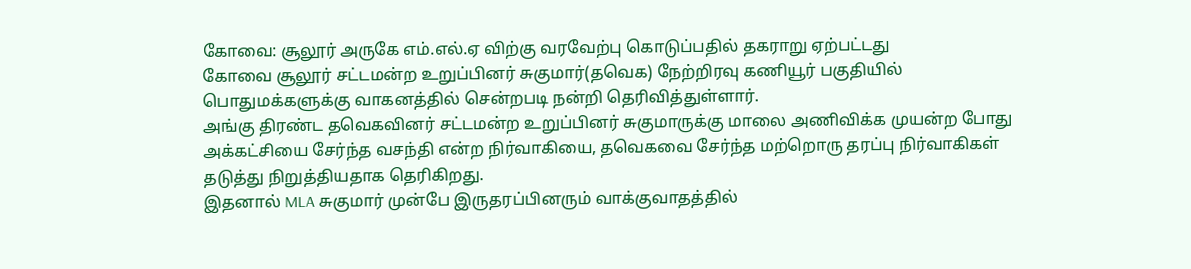கோவை: சூலூர் அருகே எம்.எல்.ஏ விற்கு வரவேற்பு கொடுப்பதில் தகராறு ஏற்பட்டது
கோவை சூலூர் சட்டமன்ற உறுப்பினர் சுகுமார்(தவெக) நேற்றிரவு கணியூர் பகுதியில் பொதுமக்களுக்கு வாகனத்தில் சென்றபடி நன்றி தெரிவித்துள்ளார்.
அங்கு திரண்ட தவெகவினர் சட்டமன்ற உறுப்பினர் சுகுமாருக்கு மாலை அணிவிக்க முயன்ற போது அக்கட்சியை சேர்ந்த வசந்தி என்ற நிர்வாகியை, தவெகவை சேர்ந்த மற்றொரு தரப்பு நிர்வாகிகள் தடுத்து நிறுத்தியதாக தெரிகிறது.
இதனால் MLA சுகுமார் முன்பே இருதரப்பினரும் வாக்குவாதத்தில்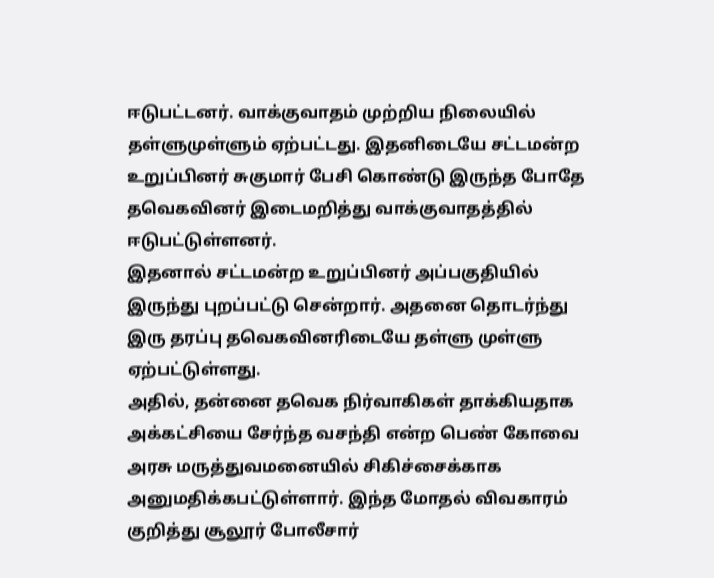ஈடுபட்டனர். வாக்குவாதம் முற்றிய நிலையில் தள்ளுமுள்ளும் ஏற்பட்டது. இதனிடையே சட்டமன்ற உறுப்பினர் சுகுமார் பேசி கொண்டு இருந்த போதே தவெகவினர் இடைமறித்து வாக்குவாதத்தில் ஈடுபட்டுள்ளனர்.
இதனால் சட்டமன்ற உறுப்பினர் அப்பகுதியில் இருந்து புறப்பட்டு சென்றார். அதனை தொடர்ந்து இரு தரப்பு தவெகவினரிடையே தள்ளு முள்ளு ஏற்பட்டுள்ளது.
அதில், தன்னை தவெக நிர்வாகிகள் தாக்கியதாக அக்கட்சியை சேர்ந்த வசந்தி என்ற பெண் கோவை அரசு மருத்துவமனையில் சிகிச்சைக்காக அனுமதிக்கபட்டுள்ளார். இந்த மோதல் விவகாரம் குறித்து சூலூர் போலீசார்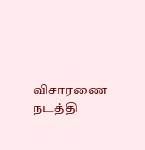விசாரணை நடத்தி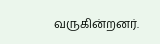வருகின்றனர்.